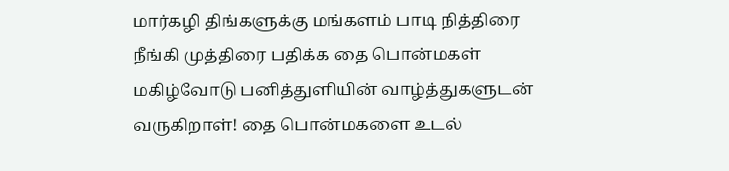மார்கழி திங்களுக்கு மங்களம் பாடி நித்திரை நீங்கி முத்திரை பதிக்க தை பொன்மகள் மகிழ்வோடு பனித்துளியின் வாழ்த்துகளுடன் வருகிறாள்! தை பொன்மகளை உடல்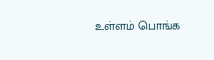உள்ளம் பொங்க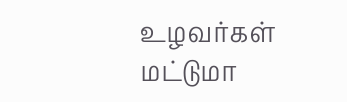உழவர்கள் மட்டுமா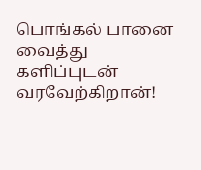பொங்கல் பானை வைத்து களிப்புடன் வரவேற்கிறான்!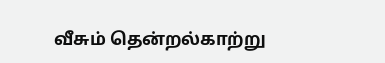வீசும் தென்றல்காற்று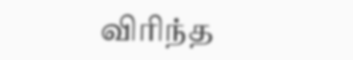விரிந்த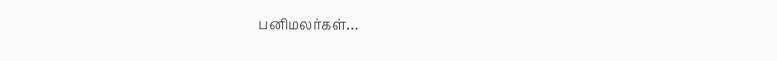பனிமலர்கள்…